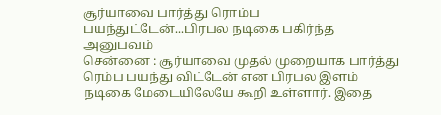சூர்யாவை பார்த்து ரொம்ப பயந்துட்டேன்...பிரபல நடிகை பகிர்ந்த அனுபவம்
சென்னை : சூர்யாவை முதல் முறையாக பார்த்து ரெம்ப பயந்து விட்டேன் என பிரபல இளம் நடிகை மேடையிலேயே கூறி உள்ளார். இதை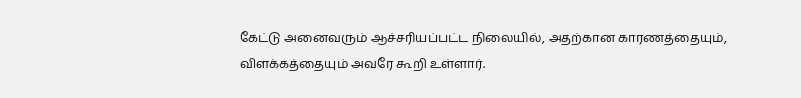கேட்டு அனைவரும் ஆச்சரியப்பட்ட நிலையில், அதற்கான காரணத்தையும், விளக்கத்தையும் அவரே கூறி உள்ளார்.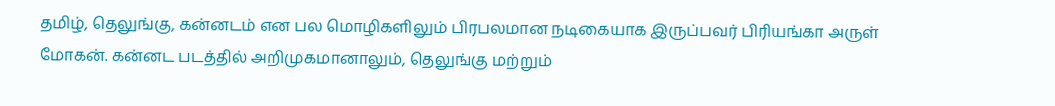தமிழ், தெலுங்கு, கன்னடம் என பல மொழிகளிலும் பிரபலமான நடிகையாக இருப்பவர் பிரியங்கா அருள் மோகன். கன்னட படத்தில் அறிமுகமானாலும், தெலுங்கு மற்றும்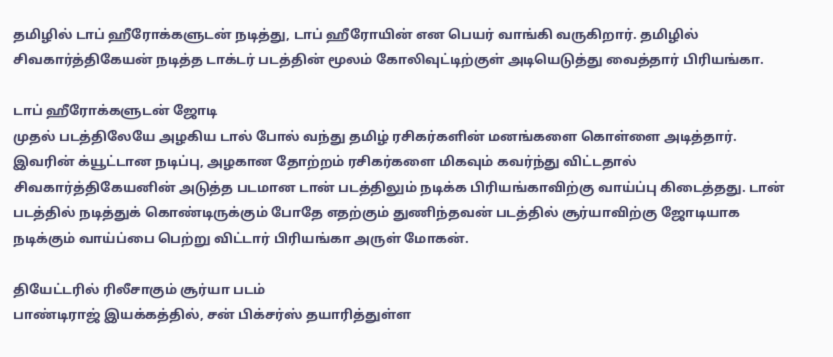தமிழில் டாப் ஹீரோக்களுடன் நடித்து, டாப் ஹீரோயின் என பெயர் வாங்கி வருகிறார். தமிழில் சிவகார்த்திகேயன் நடித்த டாக்டர் படத்தின் மூலம் கோலிவுட்டிற்குள் அடியெடுத்து வைத்தார் பிரியங்கா.

டாப் ஹீரோக்களுடன் ஜோடி
முதல் படத்திலேயே அழகிய டால் போல் வந்து தமிழ் ரசிகர்களின் மனங்களை கொள்ளை அடித்தார். இவரின் க்யூட்டான நடிப்பு, அழகான தோற்றம் ரசிகர்களை மிகவும் கவர்ந்து விட்டதால் சிவகார்த்திகேயனின் அடுத்த படமான டான் படத்திலும் நடிக்க பிரியங்காவிற்கு வாய்ப்பு கிடைத்தது. டான் படத்தில் நடித்துக் கொண்டிருக்கும் போதே எதற்கும் துணிந்தவன் படத்தில் சூர்யாவிற்கு ஜோடியாக நடிக்கும் வாய்ப்பை பெற்று விட்டார் பிரியங்கா அருள் மோகன்.

தியேட்டரில் ரிலீசாகும் சூர்யா படம்
பாண்டிராஜ் இயக்கத்தில், சன் பிக்சர்ஸ் தயாரித்துள்ள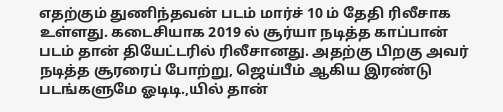எதற்கும் துணிந்தவன் படம் மார்ச் 10 ம் தேதி ரிலீசாக உள்ளது. கடைசியாக 2019 ல் சூர்யா நடித்த காப்பான் படம் தான் தியேட்டரில் ரிலீசானது. அதற்கு பிறகு அவர் நடித்த சூரரைப் போற்று, ஜெய்பீம் ஆகிய இரண்டு படங்களுமே ஓடிடி.,யில் தான்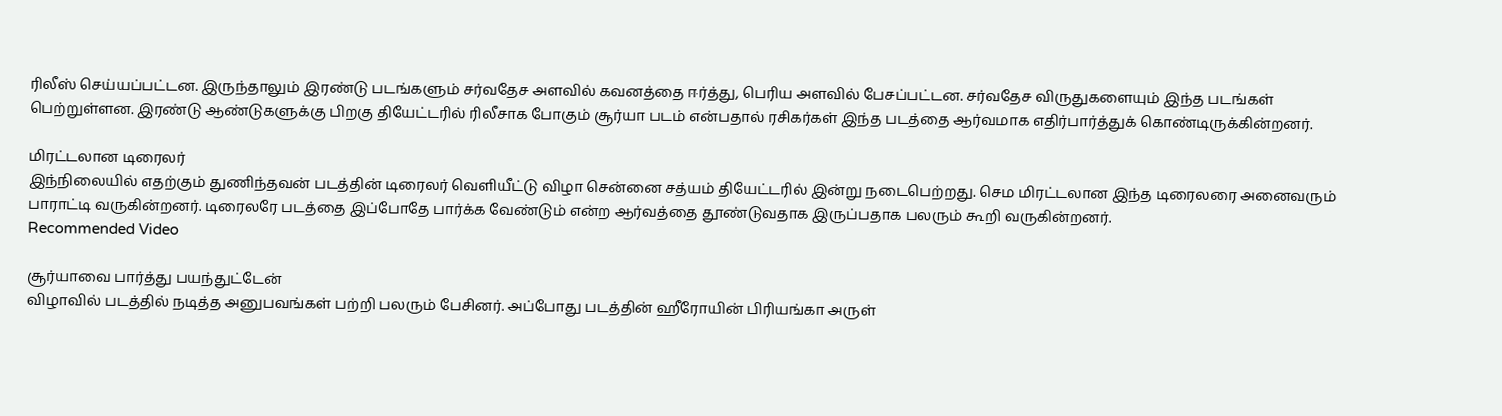ரிலீஸ் செய்யப்பட்டன. இருந்தாலும் இரண்டு படங்களும் சர்வதேச அளவில் கவனத்தை ஈர்த்து, பெரிய அளவில் பேசப்பட்டன. சர்வதேச விருதுகளையும் இந்த படங்கள் பெற்றுள்ளன. இரண்டு ஆண்டுகளுக்கு பிறகு தியேட்டரில் ரிலீசாக போகும் சூர்யா படம் என்பதால் ரசிகர்கள் இந்த படத்தை ஆர்வமாக எதிர்பார்த்துக் கொண்டிருக்கின்றனர்.

மிரட்டலான டிரைலர்
இந்நிலையில் எதற்கும் துணிந்தவன் படத்தின் டிரைலர் வெளியீட்டு விழா சென்னை சத்யம் தியேட்டரில் இன்று நடைபெற்றது. செம மிரட்டலான இந்த டிரைலரை அனைவரும் பாராட்டி வருகின்றனர். டிரைலரே படத்தை இப்போதே பார்க்க வேண்டும் என்ற ஆர்வத்தை தூண்டுவதாக இருப்பதாக பலரும் கூறி வருகின்றனர்.
Recommended Video

சூர்யாவை பார்த்து பயந்துட்டேன்
விழாவில் படத்தில் நடித்த அனுபவங்கள் பற்றி பலரும் பேசினர். அப்போது படத்தின் ஹீரோயின் பிரியங்கா அருள்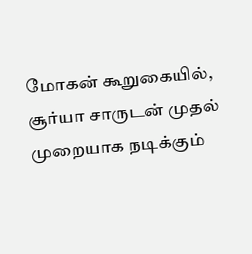மோகன் கூறுகையில், சூர்யா சாருடன் முதல் முறையாக நடிக்கும்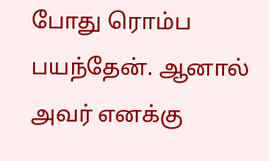போது ரொம்ப பயந்தேன். ஆனால் அவர் எனக்கு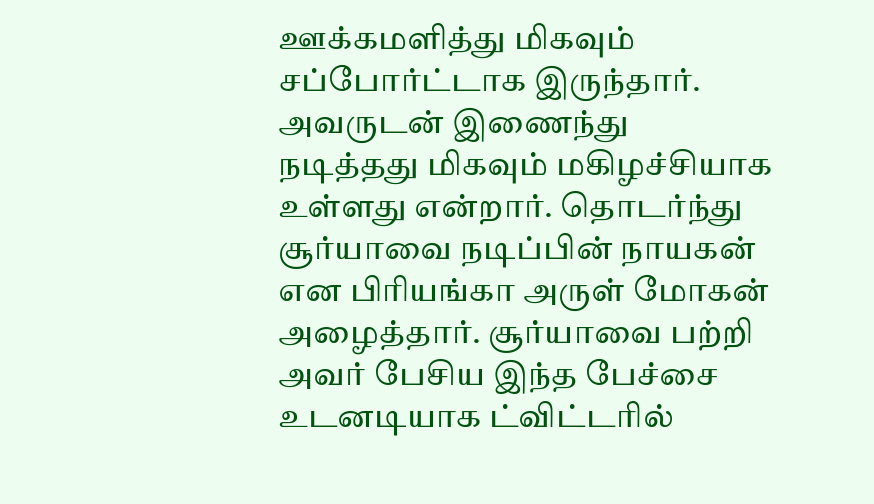ஊக்கமளித்து மிகவும் சப்போர்ட்டாக இருந்தார். அவருடன் இணைந்து நடித்தது மிகவும் மகிழச்சியாக உள்ளது என்றார். தொடர்ந்து சூர்யாவை நடிப்பின் நாயகன் என பிரியங்கா அருள் மோகன் அழைத்தார். சூர்யாவை பற்றி அவர் பேசிய இந்த பேச்சை உடனடியாக ட்விட்டரில்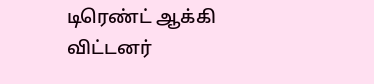டிரெண்ட் ஆக்கி விட்டனர்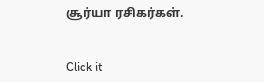சூர்யா ரசிகர்கள்.


Click it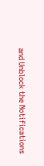and Unblock the Notifications